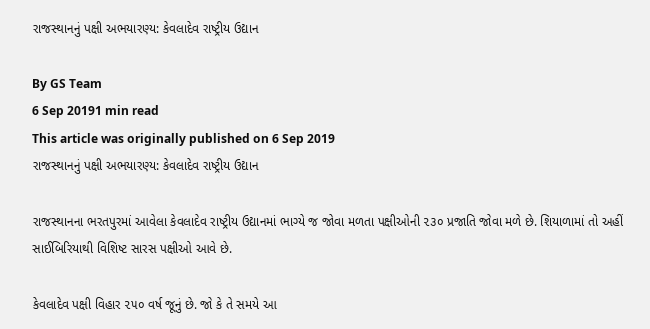રાજસ્થાનનું પક્ષી અભયારણ્ય: કેવલાદેવ રાષ્ટ્રીય ઉદ્યાન

By GS Team
6 Sep 20191 min read
This article was originally published on 6 Sep 2019
રાજસ્થાનનું પક્ષી અભયારણ્ય: કેવલાદેવ રાષ્ટ્રીય ઉદ્યાન

રાજસ્થાનના ભરતપુરમાં આવેલા કેવલાદેવ રાષ્ટ્રીય ઉદ્યાનમાં ભાગ્યે જ જોવા મળતા પક્ષીઓની ૨૩૦ પ્રજાતિ જોવા મળે છે. શિયાળામાં તો અહીં સાઈબિરિયાથી વિશિષ્ટ સારસ પક્ષીઓ આવે છે.

કેવલાદેવ પક્ષી વિહાર ૨૫૦ વર્ષ જૂનું છે. જો કે તે સમયે આ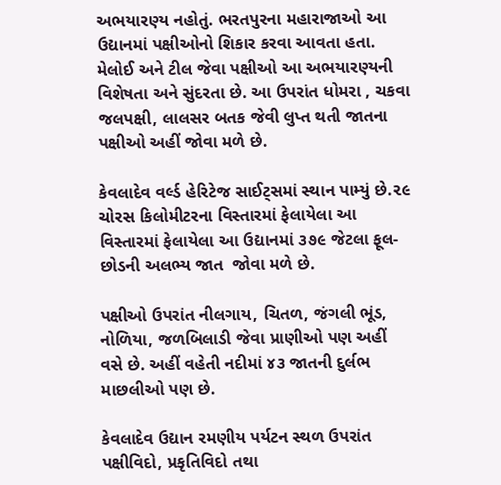અભયારણ્ય નહોતું. ભરતપુરના મહારાજાઓ આ ઉદ્યાનમાં પક્ષીઓનો શિકાર કરવા આવતા હતા. મેલોઈ અને ટીલ જેવા પક્ષીઓ આ અભયારણ્યની વિશેષતા અને સુંદરતા છે. આ ઉપરાંત ધોમરા , ચકવા જલપક્ષી, લાલસર બતક જેવી લુપ્ત થતી જાતના પક્ષીઓ અહીં જોવા મળે છે.

કેવલાદેવ વર્લ્ડ હેરિટેજ સાઈટ્સમાં સ્થાન પામ્યું છે.૨૯ ચોરસ કિલોમીટરના વિસ્તારમાં ફેલાયેલા આ વિસ્તારમાં ફેલાયેલા આ ઉદ્યાનમાં ૩૭૯ જેટલા ફૂલ- છોડની અલભ્ય જાત  જોવા મળે છે.

પક્ષીઓ ઉપરાંત નીલગાય, ચિતળ, જંગલી ભૂંડ, નોળિયા, જળબિલાડી જેવા પ્રાણીઓ પણ અહીં વસે છે. અહીં વહેતી નદીમાં ૪૩ જાતની દુર્લભ માછલીઓ પણ છે.

કેવલાદેવ ઉદ્યાન રમણીય પર્યટન સ્થળ ઉપરાંત પક્ષીવિદો, પ્રકૃતિવિદો તથા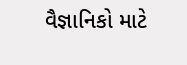વૈજ્ઞાનિકો માટે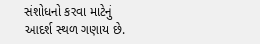સંશોધનો કરવા માટેનું આદર્શ સ્થળ ગણાય છે.